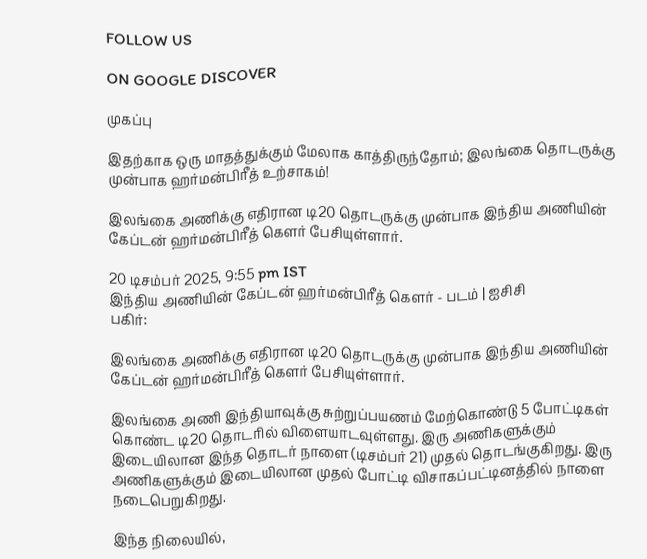FOLLOW US

ON GOOGLE DISCOVER

முகப்பு

இதற்காக ஒரு மாதத்துக்கும் மேலாக காத்திருந்தோம்; இலங்கை தொடருக்கு முன்பாக ஹர்மன்பிரீத் உற்சாகம்!

இலங்கை அணிக்கு எதிரான டி20 தொடருக்கு முன்பாக இந்திய அணியின் கேப்டன் ஹர்மன்பிரீத் கௌர் பேசியுள்ளார்.

20 டிசம்பர் 2025, 9:55 pm IST
இந்திய அணியின் கேப்டன் ஹர்மன்பிரீத் கௌர் - படம் | ஐசிசி
பகிர்:

இலங்கை அணிக்கு எதிரான டி20 தொடருக்கு முன்பாக இந்திய அணியின் கேப்டன் ஹர்மன்பிரீத் கௌர் பேசியுள்ளார்.

இலங்கை அணி இந்தியாவுக்கு சுற்றுப்பயணம் மேற்கொண்டு 5 போட்டிகள் கொண்ட டி20 தொடரில் விளையாடவுள்ளது. இரு அணிகளுக்கும் இடையிலான இந்த தொடர் நாளை (டிசம்பர் 21) முதல் தொடங்குகிறது. இரு அணிகளுக்கும் இடையிலான முதல் போட்டி விசாகப்பட்டினத்தில் நாளை நடைபெறுகிறது.

இந்த நிலையில்,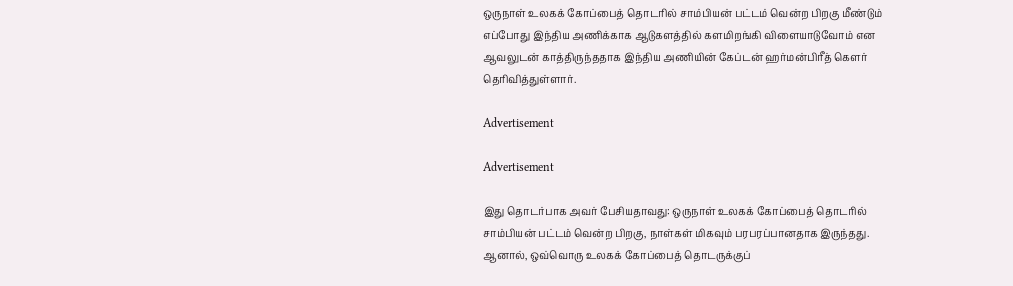ஒருநாள் உலகக் கோப்பைத் தொடரில் சாம்பியன் பட்டம் வென்ற பிறகு மீண்டும் எப்போது இந்திய அணிக்காக ஆடுகளத்தில் களமிறங்கி விளையாடுவோம் என ஆவலுடன் காத்திருந்ததாக இந்திய அணியின் கேப்டன் ஹர்மன்பிரீத் கௌர் தெரிவித்துள்ளார்.

Advertisement

Advertisement

இது தொடர்பாக அவர் பேசியதாவது: ஒருநாள் உலகக் கோப்பைத் தொடரில் சாம்பியன் பட்டம் வென்ற பிறகு, நாள்கள் மிகவும் பரபரப்பானதாக இருந்தது. ஆனால், ஒவ்வொரு உலகக் கோப்பைத் தொடருக்குப்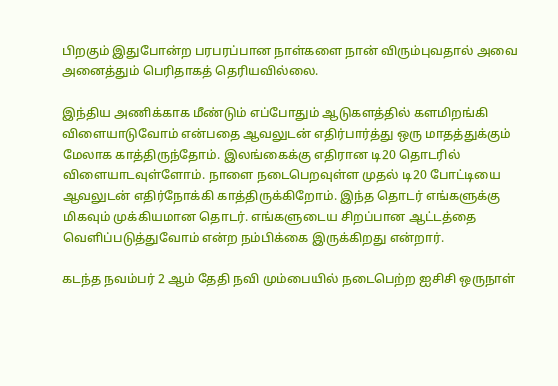பிறகும் இதுபோன்ற பரபரப்பான நாள்களை நான் விரும்புவதால் அவை அனைத்தும் பெரிதாகத் தெரியவில்லை.

இந்திய அணிக்காக மீண்டும் எப்போதும் ஆடுகளத்தில் களமிறங்கி விளையாடுவோம் என்பதை ஆவலுடன் எதிர்பார்த்து ஒரு மாதத்துக்கும் மேலாக காத்திருந்தோம். இலங்கைக்கு எதிரான டி20 தொடரில் விளையாடவுள்ளோம். நாளை நடைபெறவுள்ள முதல் டி20 போட்டியை ஆவலுடன் எதிர்நோக்கி காத்திருக்கிறோம். இந்த தொடர் எங்களுக்கு மிகவும் முக்கியமான தொடர். எங்களுடைய சிறப்பான ஆட்டத்தை வெளிப்படுத்துவோம் என்ற நம்பிக்கை இருக்கிறது என்றார்.

கடந்த நவம்பர் 2 ஆம் தேதி நவி மும்பையில் நடைபெற்ற ஐசிசி ஒருநாள்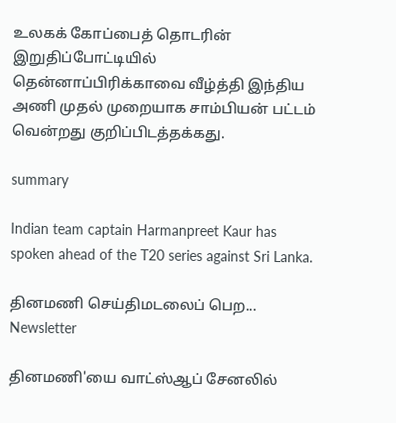உலகக் கோப்பைத் தொடரின் இறுதிப்போட்டியில் தென்னாப்பிரிக்காவை வீழ்த்தி இந்திய அணி முதல் முறையாக சாம்பியன் பட்டம் வென்றது குறிப்பிடத்தக்கது.

summary

Indian team captain Harmanpreet Kaur has spoken ahead of the T20 series against Sri Lanka.

தினமணி செய்திமடலைப் பெற... Newsletter

தினமணி'யை வாட்ஸ்ஆப் சேனலில்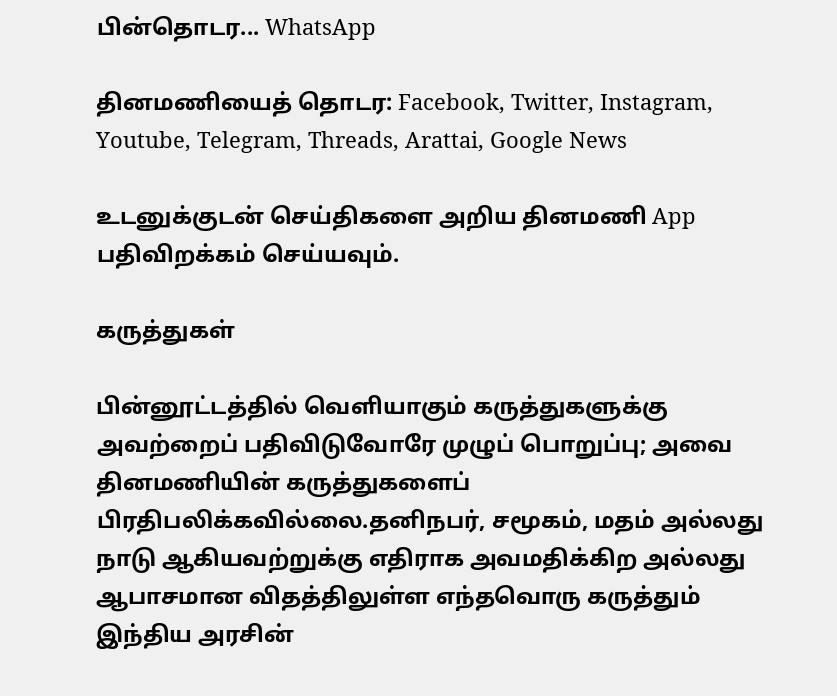பின்தொடர... WhatsApp

தினமணியைத் தொடர: Facebook, Twitter, Instagram, Youtube, Telegram, Threads, Arattai, Google News

உடனுக்குடன் செய்திகளை அறிய தினமணி App பதிவிறக்கம் செய்யவும்.

கருத்துகள்

பின்னூட்டத்தில் வெளியாகும் கருத்துகளுக்கு அவற்றைப் பதிவிடுவோரே முழுப் பொறுப்பு; அவை தினமணியின் கருத்துகளைப் பிரதிபலிக்கவில்லை.தனிநபர், சமூகம், மதம் அல்லது நாடு ஆகியவற்றுக்கு எதிராக அவமதிக்கிற அல்லது ஆபாசமான விதத்திலுள்ள எந்தவொரு கருத்தும் இந்திய அரசின்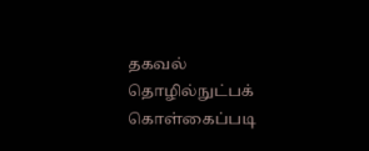தகவல் தொழில்நுட்பக் கொள்கைப்படி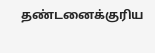தண்டனைக்குரிய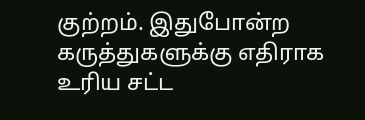குற்றம். இதுபோன்ற கருத்துகளுக்கு எதிராக உரிய சட்ட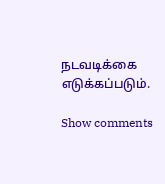நடவடிக்கை எடுக்கப்படும்.

Show comments